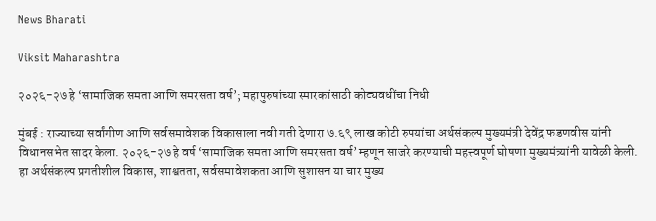News Bharati

Viksit Maharashtra

२०२६-२७ हे ‘सामाजिक समता आणि समरसता वर्ष’; महापुरुषांच्या स्मारकांसाठी कोट्यवधींचा निधी

मुंबई : राज्याच्या सर्वांगीण आणि सर्वसमावेशक विकासाला नवी गती देणारा ७.६९ लाख कोटी रुपयांचा अर्थसंकल्प मुख्यमंत्री देवेंद्र फडणवीस यांनी विधानसभेत सादर केला. २०२६-२७ हे वर्ष ‘सामाजिक समता आणि समरसता वर्ष’ म्हणून साजरे करण्याची महत्त्वपूर्ण घोषणा मुख्यमंत्र्यांनी यावेळी केली. हा अर्थसंकल्प प्रगतीशील विकास, शाश्वतता, सर्वसमावेशकता आणि सुशासन या चार मुख्य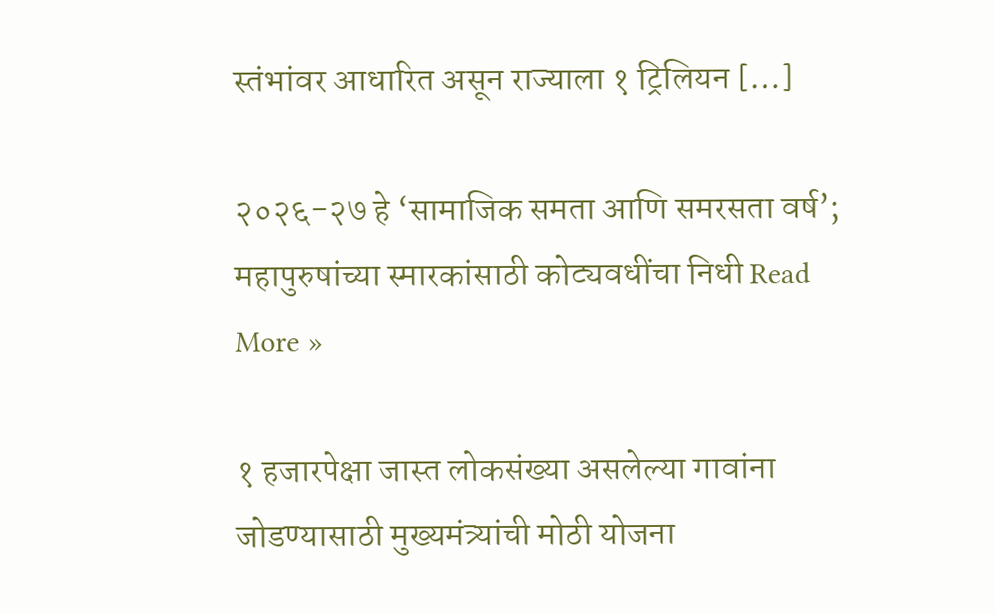स्तंभांवर आधारित असून राज्याला १ ट्रिलियन […]

२०२६-२७ हे ‘सामाजिक समता आणि समरसता वर्ष’; महापुरुषांच्या स्मारकांसाठी कोट्यवधींचा निधी Read More »

१ हजारपेक्षा जास्त लोकसंख्या असलेल्या गावांना जोडण्यासाठी मुख्यमंत्र्यांची मोठी योजना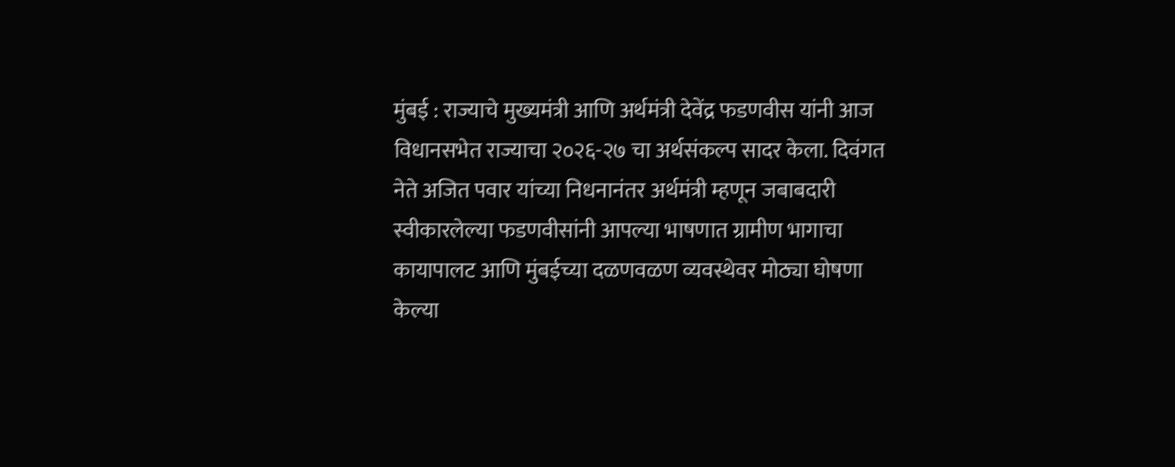मुंबई : राज्याचे मुख्यमंत्री आणि अर्थमंत्री देवेंद्र फडणवीस यांनी आज विधानसभेत राज्याचा २०२६-२७ चा अर्थसंकल्प सादर केला. दिवंगत नेते अजित पवार यांच्या निधनानंतर अर्थमंत्री म्हणून जबाबदारी स्वीकारलेल्या फडणवीसांनी आपल्या भाषणात ग्रामीण भागाचा कायापालट आणि मुंबईच्या दळणवळण व्यवस्थेवर मोठ्या घोषणा केल्या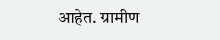आहेत. ग्रामीण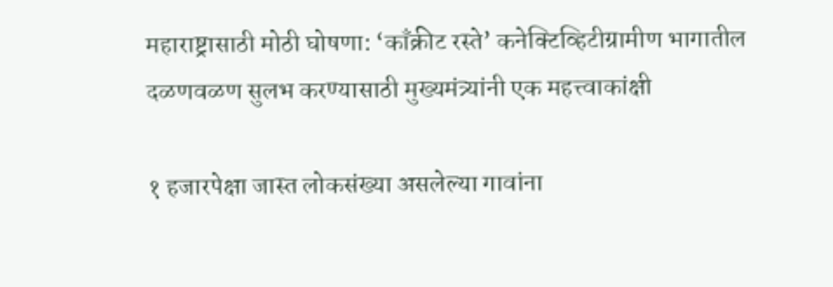महाराष्ट्रासाठी मोठी घोषणा: ‘काँक्रीट रस्ते’ कनेक्टिव्हिटीग्रामीण भागातील दळणवळण सुलभ करण्यासाठी मुख्यमंत्र्यांनी एक महत्त्वाकांक्षी

१ हजारपेक्षा जास्त लोकसंख्या असलेल्या गावांना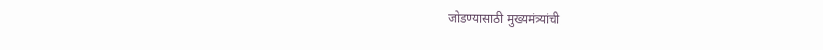जोडण्यासाठी मुख्यमंत्र्यांची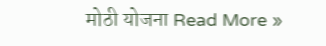मोठी योजना Read More »